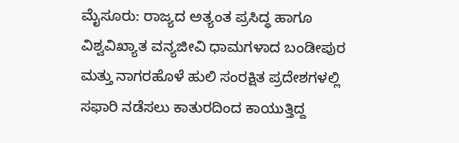ಮೈಸೂರು: ರಾಜ್ಯದ ಅತ್ಯಂತ ಪ್ರಸಿದ್ಧ ಹಾಗೂ ವಿಶ್ವವಿಖ್ಯಾತ ವನ್ಯಜೀವಿ ಧಾಮಗಳಾದ ಬಂಡೀಪುರ ಮತ್ತು ನಾಗರಹೊಳೆ ಹುಲಿ ಸಂರಕ್ಷಿತ ಪ್ರದೇಶಗಳಲ್ಲಿ ಸಫಾರಿ ನಡೆಸಲು ಕಾತುರದಿಂದ ಕಾಯುತ್ತಿದ್ದ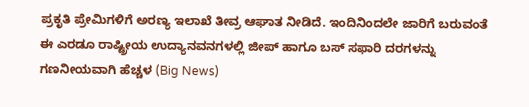ಪ್ರಕೃತಿ ಪ್ರೇಮಿಗಳಿಗೆ ಅರಣ್ಯ ಇಲಾಖೆ ತೀವ್ರ ಆಘಾತ ನೀಡಿದೆ. ಇಂದಿನಿಂದಲೇ ಜಾರಿಗೆ ಬರುವಂತೆ ಈ ಎರಡೂ ರಾಷ್ಟ್ರೀಯ ಉದ್ಯಾನವನಗಳಲ್ಲಿ ಜೀಪ್ ಹಾಗೂ ಬಸ್ ಸಫಾರಿ ದರಗಳನ್ನು ಗಣನೀಯವಾಗಿ ಹೆಚ್ಚಳ (Big News)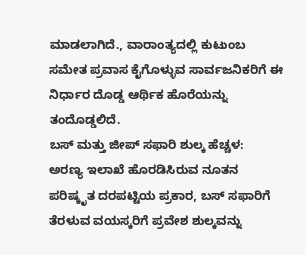ಮಾಡಲಾಗಿದೆ., ವಾರಾಂತ್ಯದಲ್ಲಿ ಕುಟುಂಬ ಸಮೇತ ಪ್ರವಾಸ ಕೈಗೊಳ್ಳುವ ಸಾರ್ವಜನಿಕರಿಗೆ ಈ ನಿರ್ಧಾರ ದೊಡ್ಡ ಆರ್ಥಿಕ ಹೊರೆಯನ್ನು ತಂದೊಡ್ಡಲಿದೆ.
ಬಸ್ ಮತ್ತು ಜೀಪ್ ಸಫಾರಿ ಶುಲ್ಕ ಹೆಚ್ಚಳ:
ಅರಣ್ಯ ಇಲಾಖೆ ಹೊರಡಿಸಿರುವ ನೂತನ ಪರಿಷ್ಕೃತ ದರಪಟ್ಟಿಯ ಪ್ರಕಾರ, ಬಸ್ ಸಫಾರಿಗೆ ತೆರಳುವ ವಯಸ್ಕರಿಗೆ ಪ್ರವೇಶ ಶುಲ್ಕವನ್ನು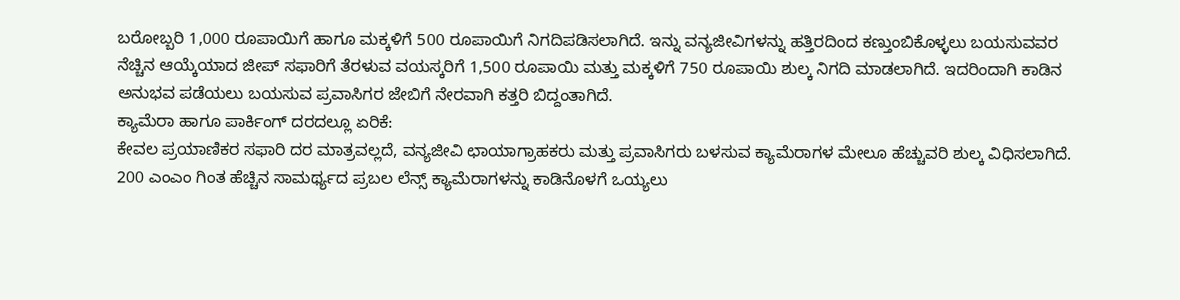ಬರೋಬ್ಬರಿ 1,000 ರೂಪಾಯಿಗೆ ಹಾಗೂ ಮಕ್ಕಳಿಗೆ 500 ರೂಪಾಯಿಗೆ ನಿಗದಿಪಡಿಸಲಾಗಿದೆ. ಇನ್ನು ವನ್ಯಜೀವಿಗಳನ್ನು ಹತ್ತಿರದಿಂದ ಕಣ್ತುಂಬಿಕೊಳ್ಳಲು ಬಯಸುವವರ ನೆಚ್ಚಿನ ಆಯ್ಕೆಯಾದ ಜೀಪ್ ಸಫಾರಿಗೆ ತೆರಳುವ ವಯಸ್ಕರಿಗೆ 1,500 ರೂಪಾಯಿ ಮತ್ತು ಮಕ್ಕಳಿಗೆ 750 ರೂಪಾಯಿ ಶುಲ್ಕ ನಿಗದಿ ಮಾಡಲಾಗಿದೆ. ಇದರಿಂದಾಗಿ ಕಾಡಿನ ಅನುಭವ ಪಡೆಯಲು ಬಯಸುವ ಪ್ರವಾಸಿಗರ ಜೇಬಿಗೆ ನೇರವಾಗಿ ಕತ್ತರಿ ಬಿದ್ದಂತಾಗಿದೆ.
ಕ್ಯಾಮೆರಾ ಹಾಗೂ ಪಾರ್ಕಿಂಗ್ ದರದಲ್ಲೂ ಏರಿಕೆ:
ಕೇವಲ ಪ್ರಯಾಣಿಕರ ಸಫಾರಿ ದರ ಮಾತ್ರವಲ್ಲದೆ, ವನ್ಯಜೀವಿ ಛಾಯಾಗ್ರಾಹಕರು ಮತ್ತು ಪ್ರವಾಸಿಗರು ಬಳಸುವ ಕ್ಯಾಮೆರಾಗಳ ಮೇಲೂ ಹೆಚ್ಚುವರಿ ಶುಲ್ಕ ವಿಧಿಸಲಾಗಿದೆ. 200 ಎಂಎಂ ಗಿಂತ ಹೆಚ್ಚಿನ ಸಾಮರ್ಥ್ಯದ ಪ್ರಬಲ ಲೆನ್ಸ್ ಕ್ಯಾಮೆರಾಗಳನ್ನು ಕಾಡಿನೊಳಗೆ ಒಯ್ಯಲು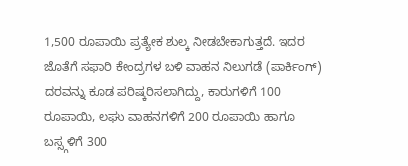1,500 ರೂಪಾಯಿ ಪ್ರತ್ಯೇಕ ಶುಲ್ಕ ನೀಡಬೇಕಾಗುತ್ತದೆ. ಇದರ ಜೊತೆಗೆ ಸಫಾರಿ ಕೇಂದ್ರಗಳ ಬಳಿ ವಾಹನ ನಿಲುಗಡೆ (ಪಾರ್ಕಿಂಗ್) ದರವನ್ನು ಕೂಡ ಪರಿಷ್ಕರಿಸಲಾಗಿದ್ದು, ಕಾರುಗಳಿಗೆ 100 ರೂಪಾಯಿ, ಲಘು ವಾಹನಗಳಿಗೆ 200 ರೂಪಾಯಿ ಹಾಗೂ ಬಸ್ಸ್ಗಳಿಗೆ 300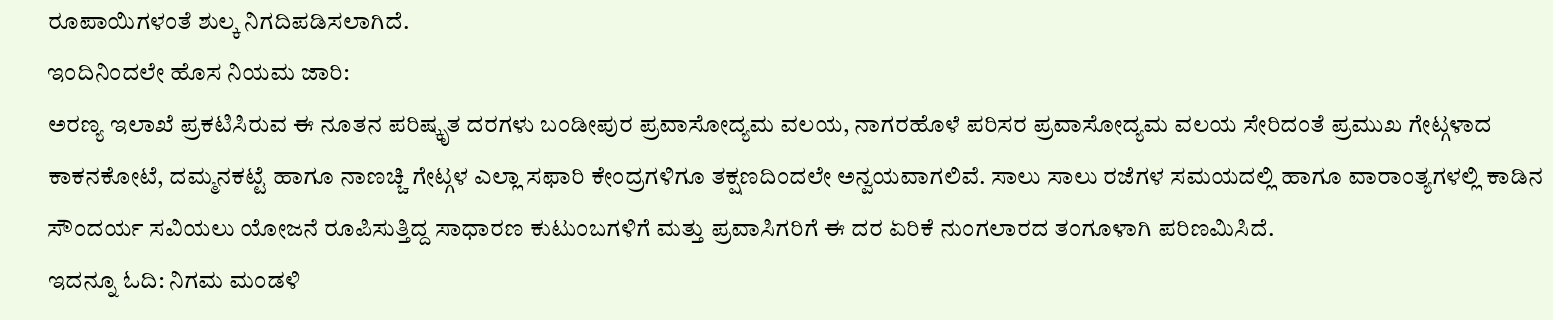ರೂಪಾಯಿಗಳಂತೆ ಶುಲ್ಕ ನಿಗದಿಪಡಿಸಲಾಗಿದೆ.
ಇಂದಿನಿಂದಲೇ ಹೊಸ ನಿಯಮ ಜಾರಿ:
ಅರಣ್ಯ ಇಲಾಖೆ ಪ್ರಕಟಿಸಿರುವ ಈ ನೂತನ ಪರಿಷ್ಕೃತ ದರಗಳು ಬಂಡೀಪುರ ಪ್ರವಾಸೋದ್ಯಮ ವಲಯ, ನಾಗರಹೊಳೆ ಪರಿಸರ ಪ್ರವಾಸೋದ್ಯಮ ವಲಯ ಸೇರಿದಂತೆ ಪ್ರಮುಖ ಗೇಟ್ಗಳಾದ ಕಾಕನಕೋಟೆ, ದಮ್ಮನಕಟ್ಟೆ ಹಾಗೂ ನಾಣಚ್ಚಿ ಗೇಟ್ಗಳ ಎಲ್ಲಾ ಸಫಾರಿ ಕೇಂದ್ರಗಳಿಗೂ ತಕ್ಷಣದಿಂದಲೇ ಅನ್ವಯವಾಗಲಿವೆ. ಸಾಲು ಸಾಲು ರಜೆಗಳ ಸಮಯದಲ್ಲಿ ಹಾಗೂ ವಾರಾಂತ್ಯಗಳಲ್ಲಿ ಕಾಡಿನ ಸೌಂದರ್ಯ ಸವಿಯಲು ಯೋಜನೆ ರೂಪಿಸುತ್ತಿದ್ದ ಸಾಧಾರಣ ಕುಟುಂಬಗಳಿಗೆ ಮತ್ತು ಪ್ರವಾಸಿಗರಿಗೆ ಈ ದರ ಏರಿಕೆ ನುಂಗಲಾರದ ತಂಗೂಳಾಗಿ ಪರಿಣಮಿಸಿದೆ.
ಇದನ್ನೂ ಓದಿ: ನಿಗಮ ಮಂಡಳಿ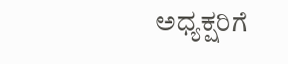ಅಧ್ಯಕ್ಷರಿಗೆ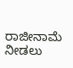ರಾಜೀನಾಮೆ ನೀಡಲು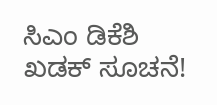ಸಿಎಂ ಡಿಕೆಶಿ ಖಡಕ್ ಸೂಚನೆ!